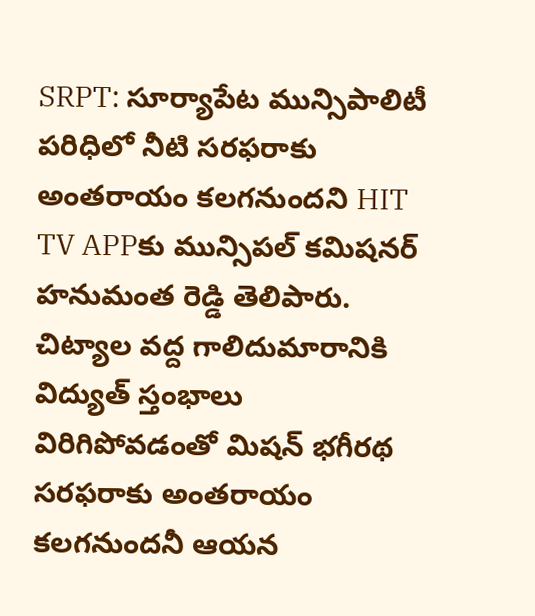SRPT: సూర్యాపేట మున్సిపాలిటీ పరిధిలో నీటి సరఫరాకు అంతరాయం కలగనుందని HIT TV APPకు మున్సిపల్ కమిషనర్ హనుమంత రెడ్డి తెలిపారు. చిట్యాల వద్ద గాలిదుమారానికి విద్యుత్ స్తంభాలు విరిగిపోవడంతో మిషన్ భగీరథ సరఫరాకు అంతరాయం కలగనుందనీ ఆయన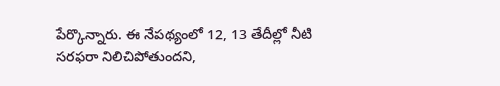పేర్కొన్నారు. ఈ నేపథ్యంలో 12, 13 తేదీల్లో నీటి సరఫరా నిలిచిపోతుందని,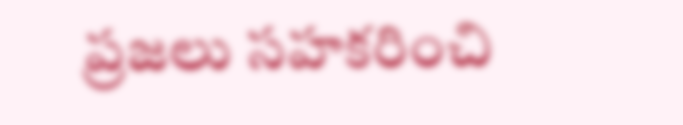ప్రజలు సహకరించి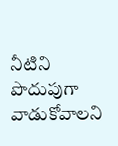నీటిని పొదుపుగా వాడుకోవాలని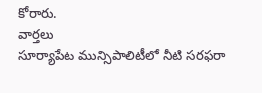కోరారు.
వార్తలు
సూర్యాపేట మున్సిపాలిటీలో నీటి సరఫరా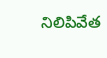నిలిపివేత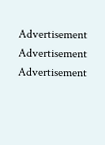Advertisement
Advertisement
Advertisement